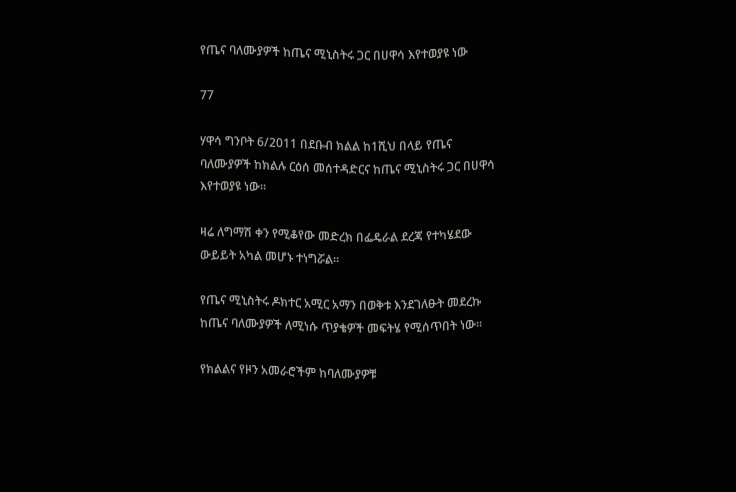የጤና ባለሙያዎች ከጤና ሚኒስትሩ ጋር በሀዋሳ እየተወያዩ ነው

77

ሃዋሳ ግንቦት 6/2011 በደቡብ ክልል ከ1ሺህ በላይ የጤና ባለሙያዎች ከክልሉ ርዕሰ መሰተዳድርና ከጤና ሚኒስትሩ ጋር በሀዋሳ እየተወያዩ ነው።

ዛሬ ለግማሽ ቀን የሚቆየው መድረክ በፌዴራል ደረጃ የተካሄደው ውይይት አካል መሆኑ ተነግሯል።

የጤና ሚኒስትሩ ዶክተር አሚር አማን በወቅቱ እንደገለፁት መደረኩ ከጤና ባለሙያዎች ለሚነሱ ጥያቄዎች መፍትሄ የሚሰጥበት ነው።

የክልልና የዞን አመራሮችም ከባለሙያዎቹ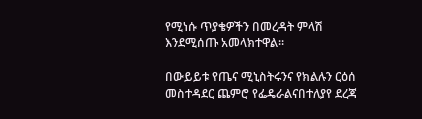የሚነሱ ጥያቄዎችን በመረዳት ምላሽ እንደሚሰጡ አመላክተዋል።

በውይይቱ የጤና ሚኒስትሩንና የክልሉን ርዕሰ መስተዳደር ጨምሮ የፌዴራልናበተለያየ ደረጃ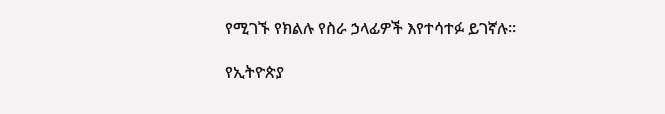የሚገኙ የክልሉ የስራ ኃላፊዎች እየተሳተፉ ይገኛሉ።

የኢትዮጵያ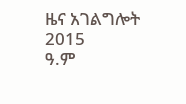ዜና አገልግሎት
2015
ዓ.ም